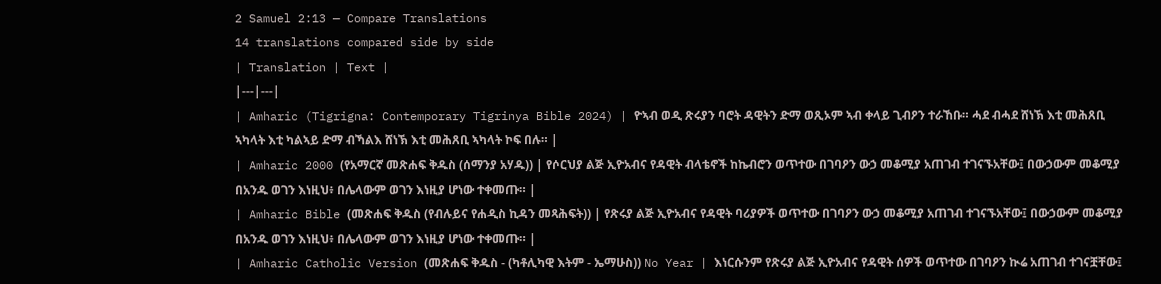2 Samuel 2:13 — Compare Translations
14 translations compared side by side
| Translation | Text |
|---|---|
| Amharic (Tigrigna: Contemporary Tigrinya Bible 2024) | ዮኣብ ወዲ ጽሩያን ባሮት ዳዊትን ድማ ወጺኦም ኣብ ቀላይ ጊብዖን ተራኸቡ። ሓደ ብሓደ ሸነኽ እቲ መሕጸቢ ኣካላት እቲ ካልኣይ ድማ ብኻልእ ሸነኽ እቲ መሕጸቢ ኣካላት ኮፍ በሉ። |
| Amharic 2000 (የአማርኛ መጽሐፍ ቅዱስ (ሰማንያ አሃዱ)) | የሶርህያ ልጅ ኢዮአብና የዳዊት ብላቴኖች ከኬብሮን ወጥተው በገባዖን ውኃ መቆሚያ አጠገብ ተገናኙአቸው፤ በውኃውም መቆሚያ በአንዱ ወገን እነዚህ፥ በሌላውም ወገን እነዚያ ሆነው ተቀመጡ። |
| Amharic Bible (መጽሐፍ ቅዱስ (የብሉይና የሐዲስ ኪዳን መጻሕፍት)) | የጽሩያ ልጅ ኢዮአብና የዳዊት ባሪያዎች ወጥተው በገባዖን ውኃ መቆሚያ አጠገብ ተገናኙአቸው፤ በውኃውም መቆሚያ በአንዱ ወገን እነዚህ፥ በሌላውም ወገን እነዚያ ሆነው ተቀመጡ። |
| Amharic Catholic Version (መጽሐፍ ቅዱስ - (ካቶሊካዊ እትም - ኤማሁስ)) No Year | እነርሱንም የጽሩያ ልጅ ኢዮአብና የዳዊት ሰዎች ወጥተው በገባዖን ኲሬ አጠገብ ተገናቿቸው፤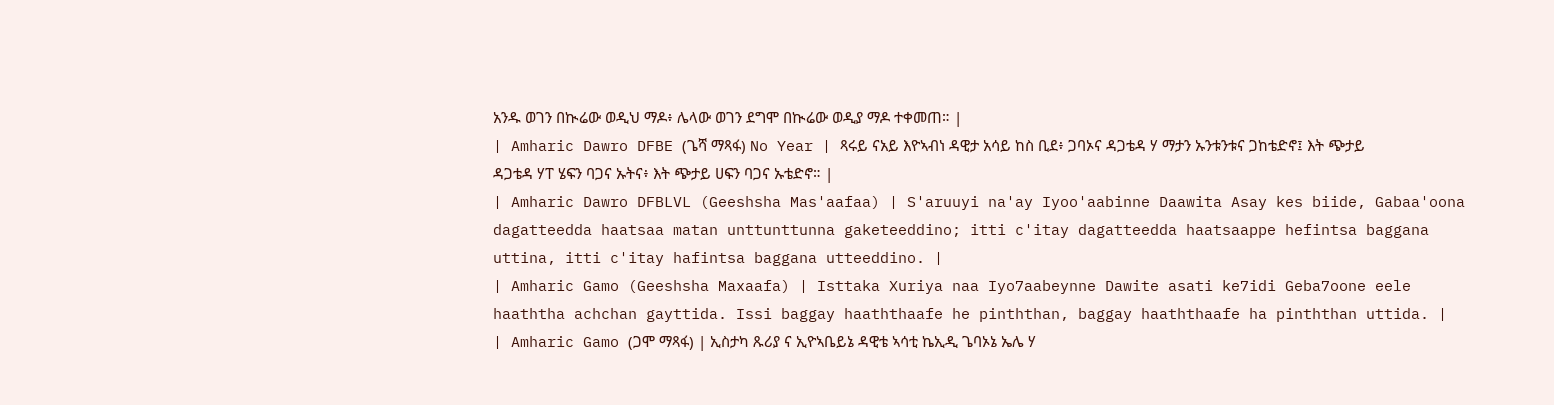አንዱ ወገን በኲሬው ወዲህ ማዶ፥ ሌላው ወገን ደግሞ በኲሬው ወዲያ ማዶ ተቀመጠ። |
| Amharic Dawro DFBE (ጌሻ ማጻፋ) No Year | ጻሩይ ናአይ እዮኣብነ ዳዊታ አሳይ ከስ ቢደ፥ ጋባኦና ዳጋቴዳ ሃ ማታን ኡንቱንቱና ጋከቴድኖ፤ እት ጭታይ ዳጋቴዳ ሃፐ ሄፍን ባጋና ኡትና፥ እት ጭታይ ሀፍን ባጋና ኡቴድኖ። |
| Amharic Dawro DFBLVL (Geeshsha Mas'aafaa) | S'aruuyi na'ay Iyoo'aabinne Daawita Asay kes biide, Gabaa'oona dagatteedda haatsaa matan unttunttunna gaketeeddino; itti c'itay dagatteedda haatsaappe hefintsa baggana uttina, itti c'itay hafintsa baggana utteeddino. |
| Amharic Gamo (Geeshsha Maxaafa) | Isttaka Xuriya naa Iyo7aabeynne Dawite asati ke7idi Geba7oone eele haaththa achchan gayttida. Issi baggay haaththaafe he pinththan, baggay haaththaafe ha pinththan uttida. |
| Amharic Gamo (ጋሞ ማጻፋ) | ኢስታካ ጹሪያ ና ኢዮኣቤይኔ ዳዊቴ ኣሳቲ ኬኢዲ ጌባኦኔ ኤሌ ሃ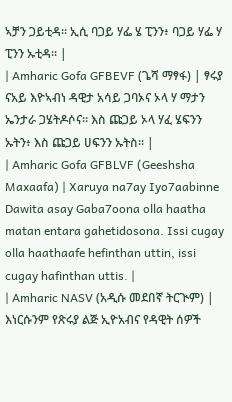ኣቻን ጋይቲዳ። ኢሲ ባጋይ ሃፌ ሄ ፒንን፥ ባጋይ ሃፌ ሃ ፒንን ኡቲዳ። |
| Amharic Gofa GFBEVF (ጌሻ ማፃፋ) | ፃሩያ ናአይ እዮኣብነ ዳዊታ አሳይ ጋባኦና ኦላ ሃ ማታን ኤንታራ ጋሄትዶሶና። እስ ጩጋይ ኦላ ሃፈ ሄፍንን ኡትን፥ እስ ጩጋይ ሀፍንን ኡትስ። |
| Amharic Gofa GFBLVF (Geeshsha Maxaafa) | Xaruya na7ay Iyo7aabinne Dawita asay Gaba7oona olla haatha matan entara gahetidosona. Issi cugay olla haathaafe hefinthan uttin, issi cugay hafinthan uttis. |
| Amharic NASV (አዲሱ መደበኛ ትርጒም) | እነርሱንም የጽሩያ ልጅ ኢዮአብና የዳዊት ሰዎች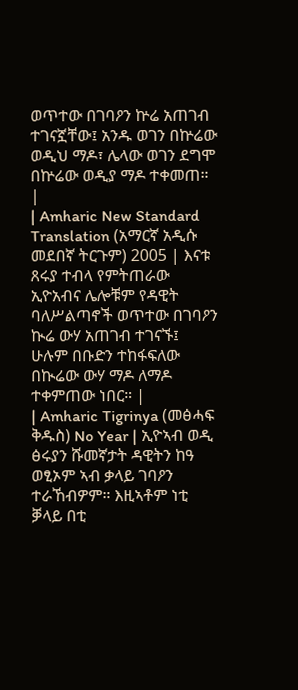ወጥተው በገባዖን ኵሬ አጠገብ ተገናኟቸው፤ አንዱ ወገን በኵሬው ወዲህ ማዶ፣ ሌላው ወገን ደግሞ በኵሬው ወዲያ ማዶ ተቀመጠ። |
| Amharic New Standard Translation (አማርኛ አዲሱ መደበኛ ትርጉም) 2005 | እናቱ ጸሩያ ተብላ የምትጠራው ኢዮአብና ሌሎቹም የዳዊት ባለሥልጣኖች ወጥተው በገባዖን ኲሬ ውሃ አጠገብ ተገናኙ፤ ሁሉም በቡድን ተከፋፍለው በኲሬው ውሃ ማዶ ለማዶ ተቀምጠው ነበር። |
| Amharic Tigrinya (መፅሓፍ ቅዱስ) No Year | ኢዮኣብ ወዲ ፅሩያን ሹመኛታት ዳዊትን ከዓ ወፂኦም ኣብ ቃላይ ገባዖን ተራኸብዎም። እዚኣቶም ነቲ ቓላይ በቲ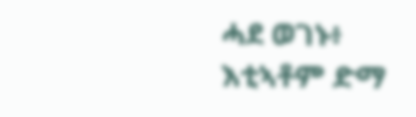ሓደ ወገኑ፥ እቲኣቶም ድማ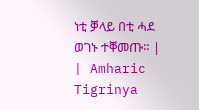ነቲ ቓላይ በቲ ሓደ ወገኑ ተቐመጡ። |
| Amharic Tigrinya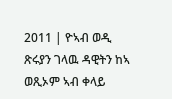2011 | ዮኣብ ወዲ ጽሩያን ገላዉ ዳዊትን ከኣ ወጺኦም ኣብ ቀላይ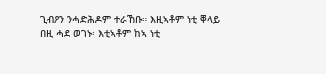ጊብዖን ንሓድሕዶም ተራኸቡ። እዚኣቶም ነቲ ቐላይ በዚ ሓደ ወገኑ፡ እቲኣቶም ከኣ ነቲ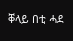ቐላይ በቲ ሓደ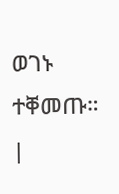ወገኑ ተቐመጡ። |